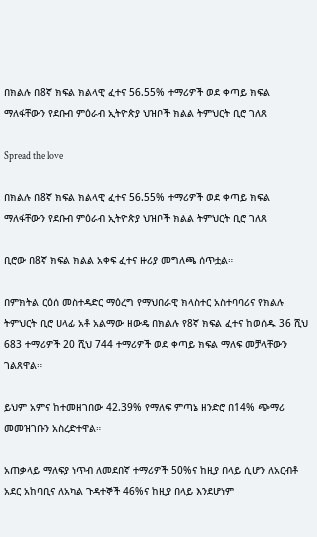በክልሉ በ8ኛ ክፍል ክልላዊ ፈተና 56.55% ተማሪዎች ወደ ቀጣይ ክፍል ማለፋቸውን የደቡብ ምዕራብ ኢትዮጵያ ህዝቦች ክልል ትምህርት ቢሮ ገለጸ

Spread the love

በክልሉ በ8ኛ ክፍል ክልላዊ ፈተና 56.55% ተማሪዎች ወደ ቀጣይ ክፍል ማለፋቸውን የደቡብ ምዕራብ ኢትዮጵያ ህዝቦች ክልል ትምህርት ቢሮ ገለጸ

ቢሮው በ8ኛ ክፍል ክልል አቀፍ ፈተና ዙሪያ መግለጫ ሰጥቷል።

በምክትል ርዕሰ መስተዳድር ማዕረግ የማህበራዊ ክላስተር አስተባባሪና የክልሉ ትምህርት ቢሮ ሀላፊ አቶ አልማው ዘውዴ በክልሉ የ8ኛ ክፍል ፈተና ከወሰዱ 36 ሺህ 683 ተማሪዎች 20 ሺህ 744 ተማሪዎች ወደ ቀጣይ ክፍል ማለፍ መቻላቸውን ገልጸዋል።

ይህም አምና ከተመዘገበው 42.39% የማለፍ ምጣኔ ዘንድሮ በ14% ጭማሪ መመዝገቡን አስረድተዋል።

አጠቃላይ ማለፍያ ነጥብ ለመደበኛ ተማሪዎች 50%ና ከዚያ በላይ ሲሆን ለአርብቶ አደር አከባቢና ለአካል ጉዳተኞች 46%ና ከዚያ በላይ እንደሆነም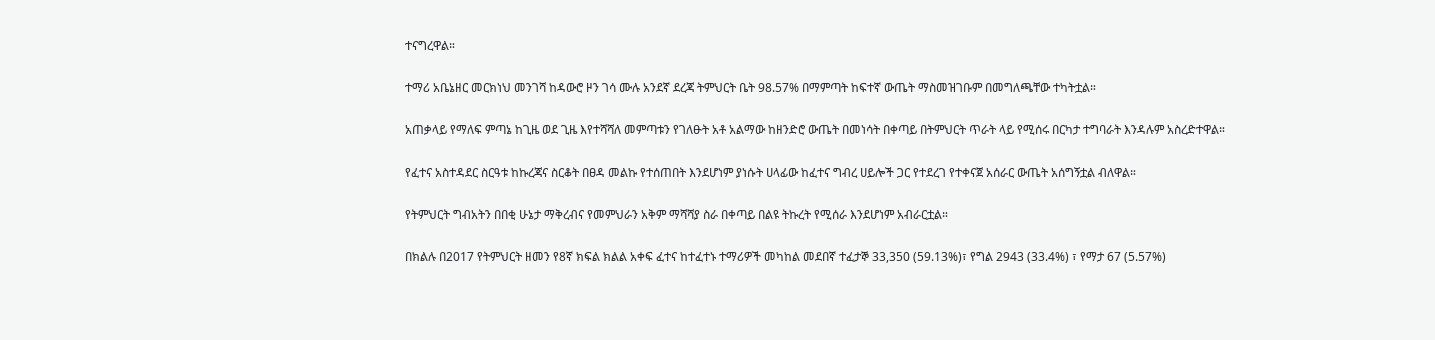ተናግረዋል።

ተማሪ አቤኔዘር መርክነህ መንገሻ ከዳውሮ ዞን ገሳ ሙሉ አንደኛ ደረጃ ትምህርት ቤት 98.57% በማምጣት ከፍተኛ ውጤት ማስመዝገቡም በመግለጫቸው ተካትቷል።

አጠቃላይ የማለፍ ምጣኔ ከጊዜ ወደ ጊዜ እየተሻሻለ መምጣቱን የገለፁት አቶ አልማው ከዘንድሮ ውጤት በመነሳት በቀጣይ በትምህርት ጥራት ላይ የሚሰሩ በርካታ ተግባራት እንዳሉም አስረድተዋል።

የፈተና አስተዳደር ስርዓቱ ከኩረጃና ስርቆት በፀዳ መልኩ የተሰጠበት እንደሆነም ያነሱት ሀላፊው ከፈተና ግብረ ሀይሎች ጋር የተደረገ የተቀናጀ አሰራር ውጤት አሰግኝቷል ብለዋል።

የትምህርት ግብአትን በበቂ ሁኔታ ማቅረብና የመምህራን አቅም ማሻሻያ ስራ በቀጣይ በልዩ ትኩረት የሚሰራ እንደሆነም አብራርቷል።

በክልሉ በ2017 የትምህርት ዘመን የ8ኛ ክፍል ክልል አቀፍ ፈተና ከተፈተኑ ተማሪዎች መካከል መደበኛ ተፈታኞ 33,350 (59.13%)፣ የግል 2943 (33.4%) ፣ የማታ 67 (5.57%)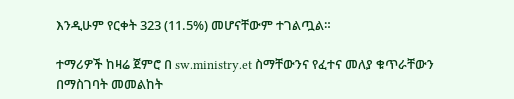እንዲሁም የርቀት 323 (11.5%) መሆናቸውም ተገልጧል።

ተማሪዎች ከዛሬ ጀምሮ በ sw.ministry.et ስማቸውንና የፈተና መለያ ቁጥራቸውን በማስገባት መመልከት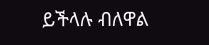ይችላሉ ብለዋል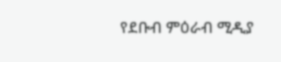የደቡብ ምዕራብ ሚዲያ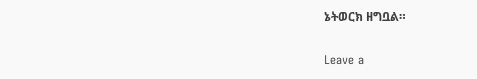ኔትወርክ ዘግቧል።

Leave a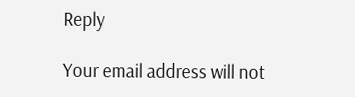Reply

Your email address will not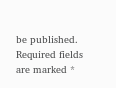be published. Required fields are marked *